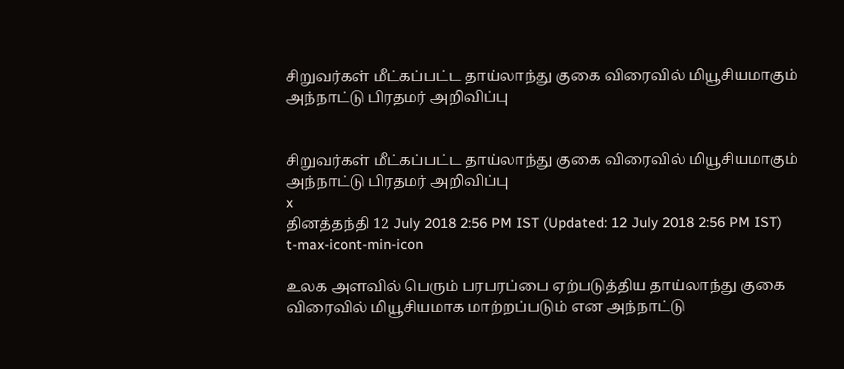சிறுவர்கள் மீட்கப்பட்ட தாய்லாந்து குகை விரைவில் மியூசியமாகும் அந்நாட்டு பிரதமர் அறிவிப்பு


சிறுவர்கள் மீட்கப்பட்ட தாய்லாந்து குகை விரைவில் மியூசியமாகும் அந்நாட்டு பிரதமர் அறிவிப்பு
x
தினத்தந்தி 12 July 2018 2:56 PM IST (Updated: 12 July 2018 2:56 PM IST)
t-max-icont-min-icon

உலக அளவில் பெரும் பரபரப்பை ஏற்படுத்திய தாய்லாந்து குகை விரைவில் மியூசியமாக மாற்றப்படும் என அந்நாட்டு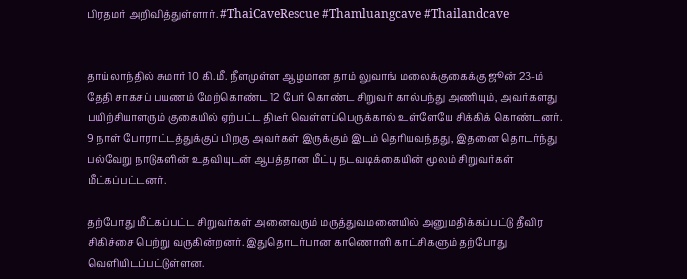பிரதமர் அறிவித்துள்ளார். #ThaiCaveRescue #Thamluangcave #Thailandcave


தாய்லாந்தில் சுமார் 10 கி.மீ. நீளமுள்ள ஆழமான தாம் லுவாங் மலைக்குகைக்கு ஜூன் 23-ம் தேதி சாகசப் பயணம் மேற்கொண்ட 12 பேர் கொண்ட சிறுவர் கால்பந்து அணியும், அவர்களது பயிற்சியாளரும் குகையில் ஏற்பட்ட திடீர் வெள்ளப்பெருக்கால் உள்ளேயே சிக்கிக் கொண்டனர். 9 நாள் போராட்டத்துக்குப் பிறகு அவர்கள் இருக்கும் இடம் தெரியவந்தது, இதனை தொடர்ந்து பல்வேறு நாடுகளின் உதவியுடன் ஆபத்தான மீட்பு நடவடிக்கையின் மூலம் சிறுவர்கள் மீட்கப்பட்டனர்.

தற்போது மீட்கப்பட்ட சிறுவர்கள் அனைவரும் மருத்துவமனையில் அனுமதிக்கப்பட்டு தீவிர சிகிச்சை பெற்று வருகின்றனர். இதுதொடர்பான காணொளி காட்சிகளும் தற்போது வெளியிடப்பட்டுள்ளன.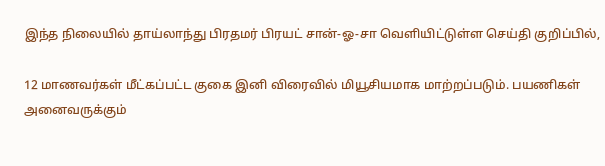இந்த நிலையில் தாய்லாந்து பிரதமர் பிரயட் சான்-ஓ-சா வெளியிட்டுள்ள செய்தி குறிப்பில்,

12 மாணவர்கள் மீட்கப்பட்ட குகை இனி விரைவில் மியூசியமாக மாற்றப்படும். பயணிகள் அனைவருக்கும்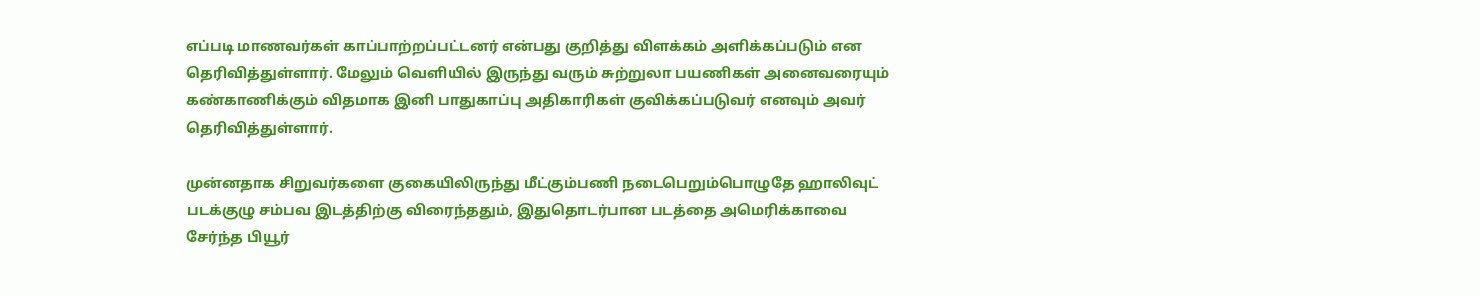எப்படி மாணவர்கள் காப்பாற்றப்பட்டனர் என்பது குறித்து விளக்கம் அளிக்கப்படும் என தெரிவித்துள்ளார். மேலும் வெளியில் இருந்து வரும் சுற்றுலா பயணிகள் அனைவரையும் கண்காணிக்கும் விதமாக இனி பாதுகாப்பு அதிகாரிகள் குவிக்கப்படுவர் எனவும் அவர் தெரிவித்துள்ளார்.

முன்னதாக சிறுவர்களை குகையிலிருந்து மீட்கும்பணி நடைபெறும்பொழுதே ஹாலிவுட் படக்குழு சம்பவ இடத்திற்கு விரைந்ததும், இதுதொடர்பான படத்தை அமெரிக்காவை சேர்ந்த பியூர்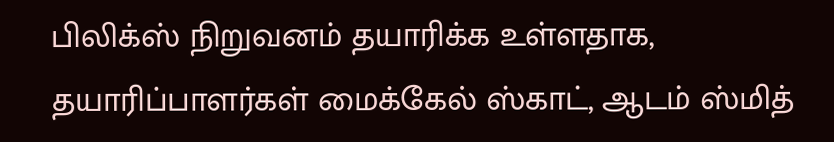பிலிக்ஸ் நிறுவனம் தயாரிக்க உள்ளதாக, தயாரிப்பாளர்கள் மைக்கேல் ஸ்காட், ஆடம் ஸ்மித்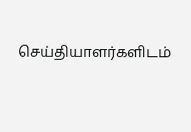செய்தியாளர்களிடம்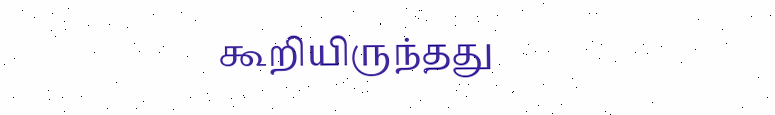கூறியிருந்தது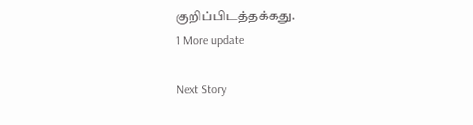குறிப்பிடத்தக்கது.
1 More update

Next Story